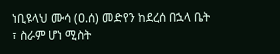ነቢዩላህ ሙሳ (ዐ.ሰ) መድየን ከደረሰ በኋላ ቤት ፣ ስራም ሆነ ሚስት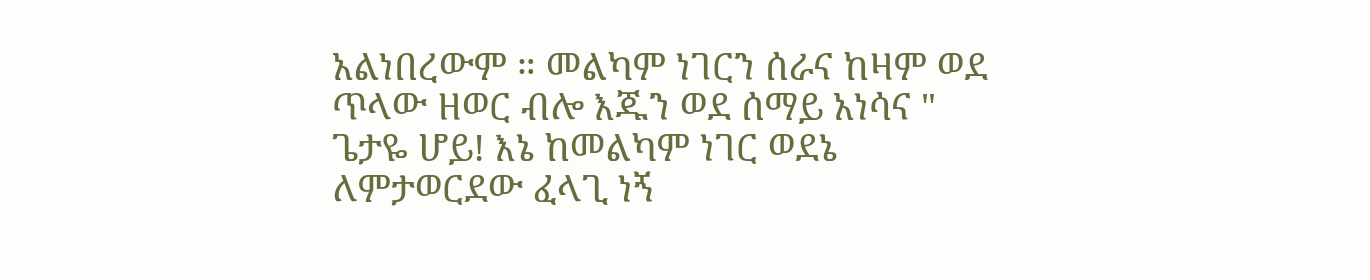አልነበረውም ። መልካም ነገርን ሰራና ከዛም ወደ ጥላው ዘወር ብሎ እጁን ወደ ሰማይ አነሳና " ጌታዬ ሆይ! እኔ ከመልካም ነገር ወደኔ ለምታወርደው ፈላጊ ነኝ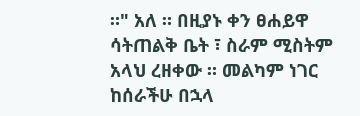።" አለ ። በዚያኑ ቀን ፀሐይዋ ሳትጠልቅ ቤት ፣ ስራም ሚስትም አላህ ረዘቀው ። መልካም ነገር ከሰራችሁ በኋላ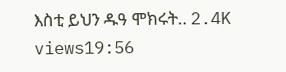እስቲ ይህን ዱዓ ሞክሩት‥ 2.4K views19:56